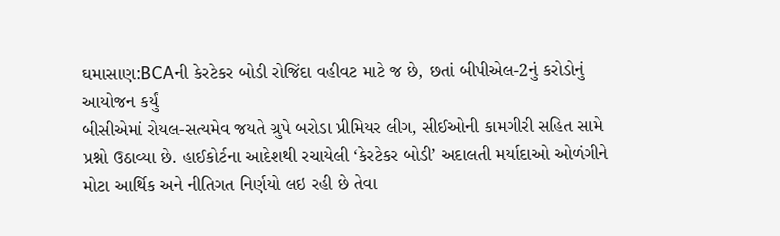ઘમાસાણ:BCAની કેરટેકર બોડી રોજિંદા વહીવટ માટે જ છે, છતાં બીપીએલ-2નું કરોડોનું આયોજન કર્યું
બીસીએમાં રોયલ-સત્યમેવ જયતે ગ્રુપે બરોડા પ્રીમિયર લીગ, સીઈઓની કામગીરી સહિત સામે પ્રશ્નો ઉઠાવ્યા છે. હાઈકોર્ટના આદેશથી રચાયેલી ‘કેરટેકર બોડી’ અદાલતી મર્યાદાઓ ઓળંગીને મોટા આર્થિક અને નીતિગત નિર્ણયો લઇ રહી છે તેવા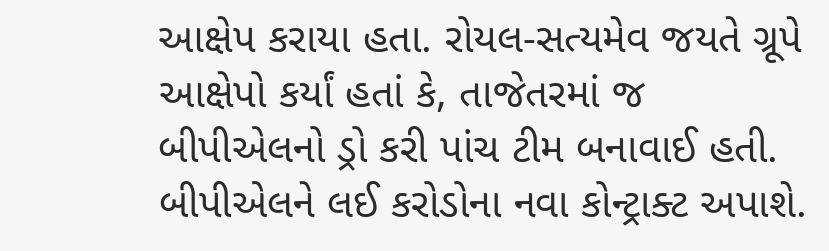આક્ષેપ કરાયા હતા. રોયલ-સત્યમેવ જયતે ગ્રૂપે આક્ષેપો કર્યાં હતાં કે, તાજેતરમાં જ બીપીએલનો ડ્રો કરી પાંચ ટીમ બનાવાઈ હતી. બીપીએલને લઈ કરોડોના નવા કોન્ટ્રાક્ટ અપાશે.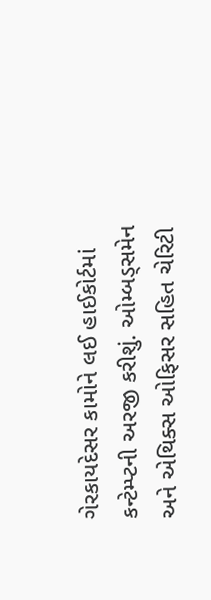ગેરકાયદેસર કામોને લઈ હાઈકોર્ટમાં કન્ટેમ્પ્ટની અરજી કરીશું. ઓમ્બડ્સમેન અને એથિક્સ ઓફિસર સહિત ચેરિટી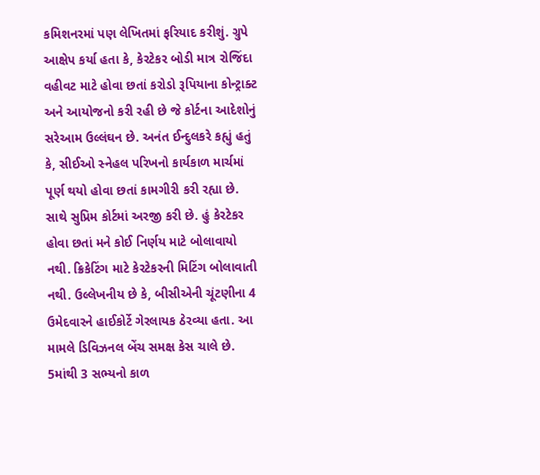કમિશનરમાં પણ લેખિતમાં ફરિયાદ કરીશું. ગ્રુપે આક્ષેપ કર્યા હતા કે, કેરટેકર બોડી માત્ર રોજિંદા વહીવટ માટે હોવા છતાં કરોડો રૂપિયાના કોન્ટ્રાક્ટ અને આયોજનો કરી રહી છે જે કોર્ટના આદેશોનું સરેઆમ ઉલ્લંઘન છે. અનંત ઈન્દુલકરે કહ્યું હતું કે, સીઈઓ સ્નેહલ પરિખનો કાર્યકાળ માર્ચમાં પૂર્ણ થયો હોવા છતાં કામગીરી કરી રહ્યા છે. સાથે સુપ્રિમ કોર્ટમાં અરજી કરી છે. હું કેરટેકર હોવા છતાં મને કોઈ નિર્ણય માટે બોલાવાયો નથી. ક્રિકેટિંગ માટે કેરટેકરની મિટિંગ બોલાવાતી નથી. ઉલ્લેખનીય છે કે, બીસીએની ચૂંટણીના 4 ઉમેદવારને હાઈકોર્ટે ગેરલાયક ઠેરવ્યા હતા. આ મામલે ડિવિઝનલ બેંચ સમક્ષ કેસ ચાલે છે. 5માંથી 3 સભ્યનો કાળ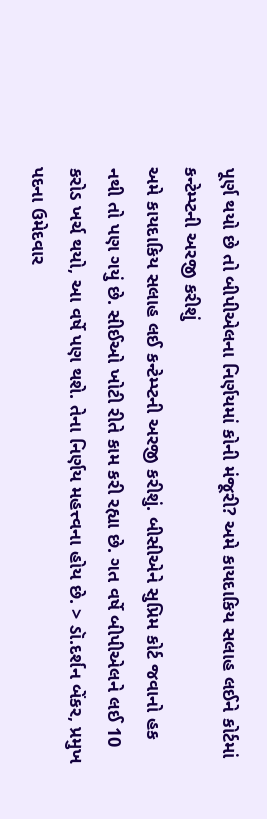પૂર્ણ થયો છે તો બીપીએલના નિર્ણયમાં કોની મંજૂરી? અમે કાયદાકિય સલાહ લઈને કોર્ટમાં કન્ટેમ્પ્ટની અરજી કરીશું
અમે કાયદાકિય સલાહ લઈ કન્ટેમ્પ્ટની અરજી કરીશું. બીસીએને સુપ્રિમ કોર્ટ જવાનો હક નથી તો પણ ગયું છે. સીઈઓ ખોટી રીતે કામ કરી રહ્યા છે. ગત વર્ષે બીપીએલને લઈ 10 કરોડ ખર્ચ થયો, આ વર્ષે પણ થશે. તેના નિર્ણય મહત્ત્વના હોય છે. > ડૉ.દર્શન બેંકર, પ્રમુખ પદના ઉમેદવાર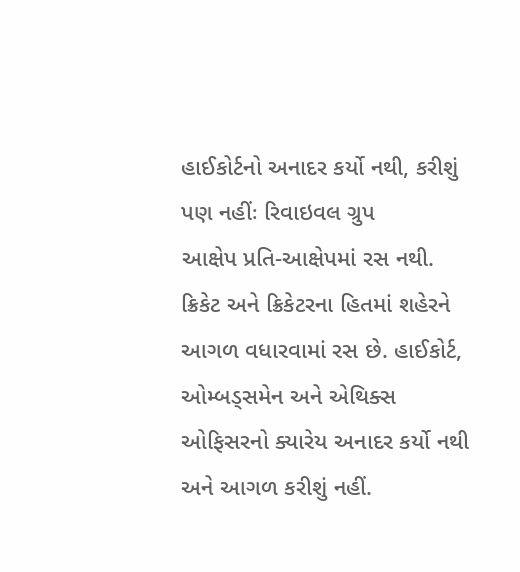હાઈકોર્ટનો અનાદર કર્યો નથી, કરીશું પણ નહીંઃ રિવાઇવલ ગ્રુપ
આક્ષેપ પ્રતિ-આક્ષેપમાં રસ નથી. ક્રિકેટ અને ક્રિકેટરના હિતમાં શહેરને આગળ વધારવામાં રસ છે. હાઈકોર્ટ, ઓમ્બડ્સમેન અને એથિક્સ ઓફિસરનો ક્યારેય અનાદર કર્યો નથી અને આગળ કરીશું નહીં.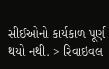સીઈઓનો કાર્યકાળ પૂર્ણ થયો નથી. > રિવાઇવલ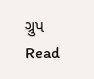ગ્રુપ
Read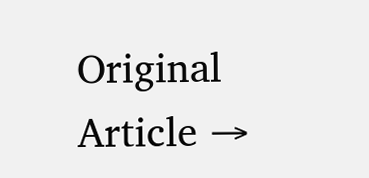Original Article →